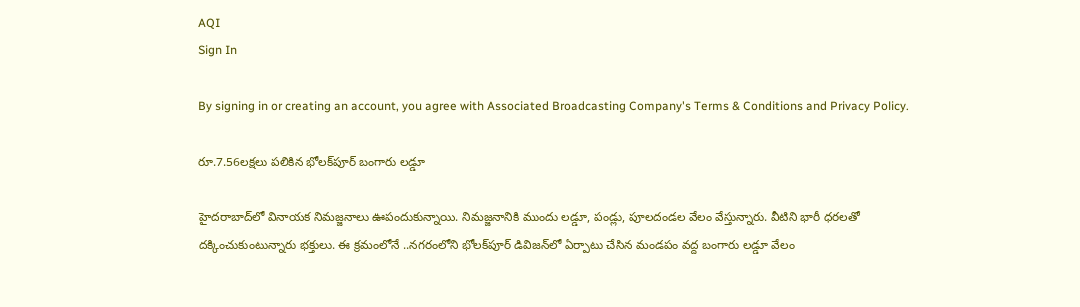AQI
Sign In

By signing in or creating an account, you agree with Associated Broadcasting Company's Terms & Conditions and Privacy Policy.

రూ.7.56లక్షలు పలికిన భోలక్‌పూర్‌ బంగారు లడ్డూ

హైదరాబాద్‌లో వినాయక నిమజ్జనాలు ఊపందుకున్నాయి. నిమజ్జనానికి ముందు లడ్డూ, పండ్లు, పూలదండల వేలం వేస్తున్నారు. వీటిని భారీ ధరలతో దక్కించుకుంటున్నారు భక్తులు. ఈ క్రమంలోనే ..నగరంలోని భోలక్‌పూర్‌ డివిజన్‌లో ఏర్పాటు చేసిన మండపం వద్ద బంగారు లడ్డూ వేలం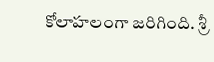కోలాహలంగా జరిగింది. శ్రీ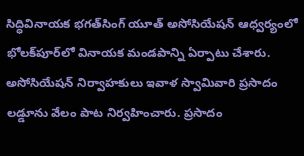సిద్ధివినాయక భగత్‌సింగ్‌ యూత్‌ అసోసియేషన్‌ ఆధ్వర్యంలో భోలక్‌పూర్‌లో వినాయక మండపాన్ని ఏర్పాటు చేశారు. అసోసియేషన్‌ నిర్వాహకులు ఇవాళ స్వామివారి ప్రసాదం లడ్డూను వేలం పాట నిర్వహించారు. ప్రసాదం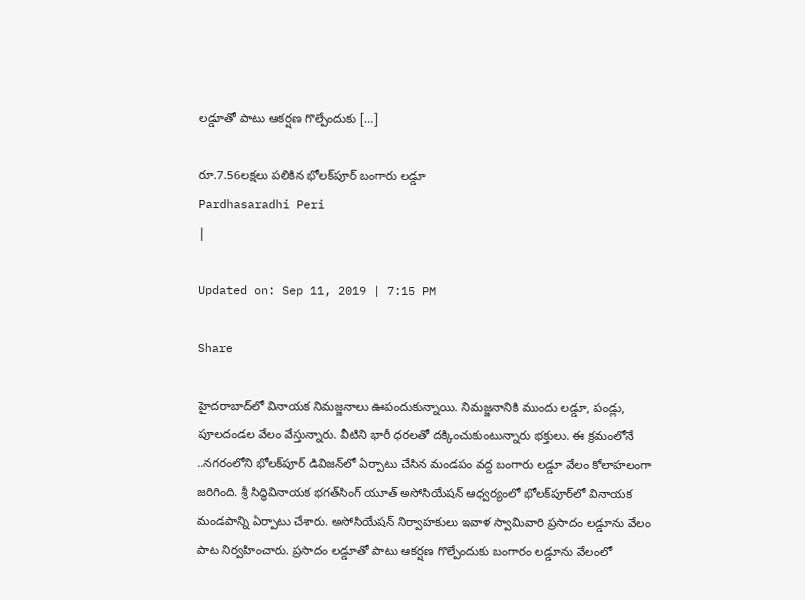లడ్డూతో పాటు ఆకర్షణ గొల్పేందుకు […]

రూ.7.56లక్షలు పలికిన భోలక్‌పూర్‌ బంగారు లడ్డూ
Pardhasaradhi Peri
|

Updated on: Sep 11, 2019 | 7:15 PM

Share

హైదరాబాద్‌లో వినాయక నిమజ్జనాలు ఊపందుకున్నాయి. నిమజ్జనానికి ముందు లడ్డూ, పండ్లు, పూలదండల వేలం వేస్తున్నారు. వీటిని భారీ ధరలతో దక్కించుకుంటున్నారు భక్తులు. ఈ క్రమంలోనే ..నగరంలోని భోలక్‌పూర్‌ డివిజన్‌లో ఏర్పాటు చేసిన మండపం వద్ద బంగారు లడ్డూ వేలం కోలాహలంగా జరిగింది. శ్రీ సిద్ధివినాయక భగత్‌సింగ్‌ యూత్‌ అసోసియేషన్‌ ఆధ్వర్యంలో భోలక్‌పూర్‌లో వినాయక మండపాన్ని ఏర్పాటు చేశారు. అసోసియేషన్‌ నిర్వాహకులు ఇవాళ స్వామివారి ప్రసాదం లడ్డూను వేలం పాట నిర్వహించారు. ప్రసాదం లడ్డూతో పాటు ఆకర్షణ గొల్పేందుకు బంగారం లడ్డూను వేలంలో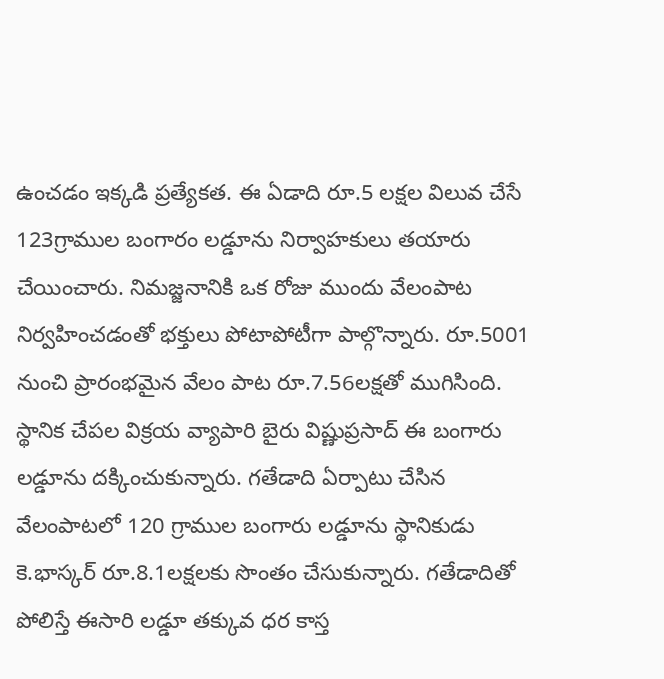ఉంచడం ఇక్కడి ప్రత్యేకత. ఈ ఏడాది రూ.5 లక్షల విలువ చేసే 123గ్రాముల బంగారం లడ్డూను నిర్వాహకులు తయారు చేయించారు. నిమజ్జనానికి ఒక రోజు ముందు వేలంపాట నిర్వహించడంతో భక్తులు పోటాపోటీగా పాల్గొన్నారు. రూ.5001 నుంచి ప్రారంభమైన వేలం పాట రూ.7.56లక్షతో ముగిసింది. స్థానిక చేపల విక్రయ వ్యాపారి బైరు విష్ణుప్రసాద్‌ ఈ బంగారు లడ్డూను దక్కించుకున్నారు. గతేడాది ఏర్పాటు చేసిన వేలంపాటలో 120 గ్రాముల బంగారు లడ్డూను స్థానికుడు కె.భాస్కర్‌ రూ.8.1లక్షలకు సొంతం చేసుకున్నారు. గతేడాదితో పోలిస్తే ఈసారి లడ్డూ తక్కువ ధర కాస్త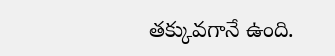తక్కువగానే ఉంది.